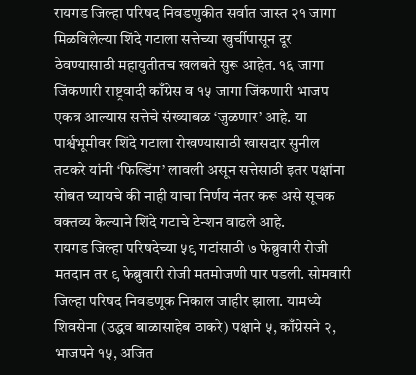रायगड जिल्हा परिषद निवडणुकीत सर्वात जास्त २१ जागा मिळविलेल्या शिंदे गटाला सत्तेच्या खुर्चीपासून दूर ठेवण्यासाठी महायुतीतच खलबते सुरू आहेत. १६ जागा जिंकणारी राष्ट्रवादी काँग्रेस व १५ जागा जिंकणारी भाजप एकत्र आल्यास सत्तेचे संख्याबळ ‘जुळणार’ आहे. या पार्श्वभूमीवर शिंदे गटाला रोखण्यासाठी खासदार सुनील तटकरे यांनी ‘फिल्डिंग’ लावली असून सत्तेसाठी इतर पक्षांना सोबत घ्यायचे की नाही याचा निर्णय नंतर करू असे सूचक वक्तव्य केल्याने शिंदे गटाचे टेन्शन वाढले आहे.
रायगड जिल्हा परिषदेच्या ५९ गटांसाठी ७ फेब्रुवारी रोजी मतदान तर ९ फेब्रुवारी रोजी मतमोजणी पार पडली. सोमवारी जिल्हा परिषद निवडणूक निकाल जाहीर झाला. यामध्ये शिवसेना (उद्धव बाळासाहेब ठाकरे) पक्षाने ५, काँग्रेसने २, भाजपने १५, अजित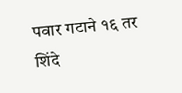पवार गटाने १६ तर शिंदे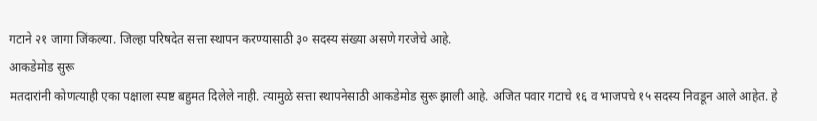गटाने २१ जागा जिंकल्या. जिल्हा परिषदेत सत्ता स्थापन करण्यासाठी ३० सदस्य संख्या असणे गरजेचे आहे.
आकडेमोड सुरू
मतदारांनी कोणत्याही एका पक्षाला स्पष्ट बहुमत दिलेले नाही. त्यामुळे सत्ता स्थापनेसाठी आकडेमोड सुरू झाली आहे. अजित पवार गटाचे १६ व भाजपचे १५ सदस्य निवडून आले आहेत. हे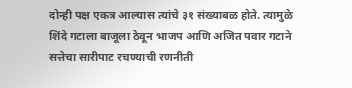दोन्ही पक्ष एकत्र आल्यास त्यांचे ३१ संख्याबळ होते. त्यामुळे शिंदे गटाला बाजूला ठेवून भाजप आणि अजित पवार गटाने सत्तेचा सारीपाट रचण्याची रणनीती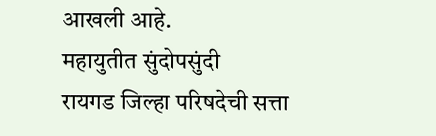आखली आहे.
महायुतीत सुंदोपसुंदी
रायगड जिल्हा परिषदेची सत्ता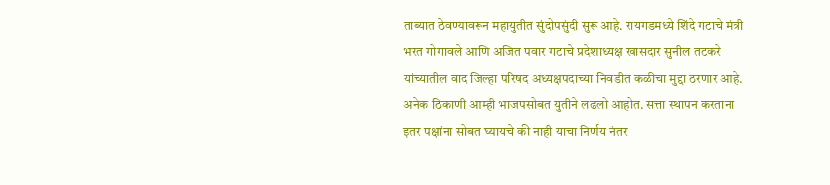ताब्यात ठेवण्यावरून महायुतीत सुंदोपसुंदी सुरू आहे. रायगडमध्ये शिंदे गटाचे मंत्री भरत गोगावले आणि अजित पवार गटाचे प्रदेशाध्यक्ष खासदार सुनील तटकरे यांच्यातील वाद जिल्हा परिषद अध्यक्षपदाच्या निवडीत कळीचा मुद्दा ठरणार आहे. अनेक ठिकाणी आम्ही भाजपसोबत युतीने लढलो आहोत. सत्ता स्थापन करताना इतर पक्षांना सोबत घ्यायचे की नाही याचा निर्णय नंतर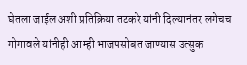घेतला जाईल अशी प्रतिक्रिया तटकरे यांनी दिल्यानंतर लगेचच गोगावले यांनीही आम्ही भाजपसोबत जाण्यास उत्सुक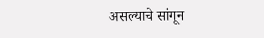असल्याचे सांगून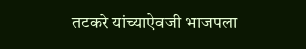तटकरे यांच्याऐवजी भाजपला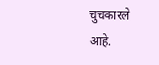चुचकारले आहे.